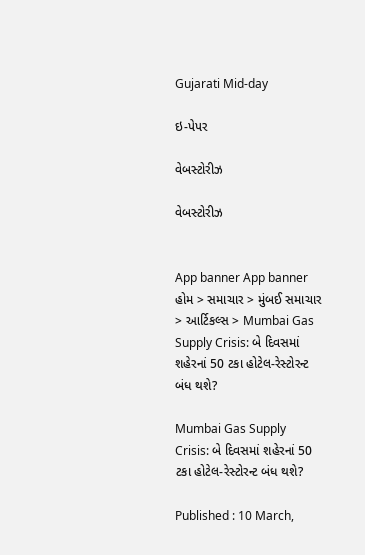Gujarati Mid-day

ઇ-પેપર

વેબસ્ટોરીઝ

વેબસ્ટોરીઝ


App banner App banner
હોમ > સમાચાર > મુંબઈ સમાચાર > આર્ટિકલ્સ > Mumbai Gas Supply Crisis: બે દિવસમાં શહેરનાં 50 ટકા હોટેલ-રેસ્ટોરન્ટ બંધ થશે?

Mumbai Gas Supply Crisis: બે દિવસમાં શહેરનાં 50 ટકા હોટેલ-રેસ્ટોરન્ટ બંધ થશે?

Published : 10 March,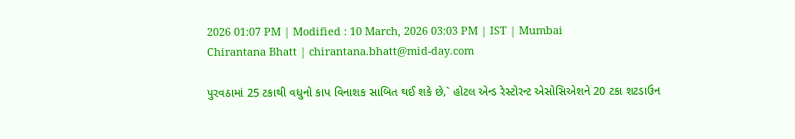2026 01:07 PM | Modified : 10 March, 2026 03:03 PM | IST | Mumbai
Chirantana Bhatt | chirantana.bhatt@mid-day.com

પુરવઠામાં 25 ટકાથી વધુનો કાપ વિનાશક સાબિત થઈ શકે છે,` હોટલ એન્ડ રેસ્ટોરન્ટ એસોસિએશને 20 ટકા શટડાઉન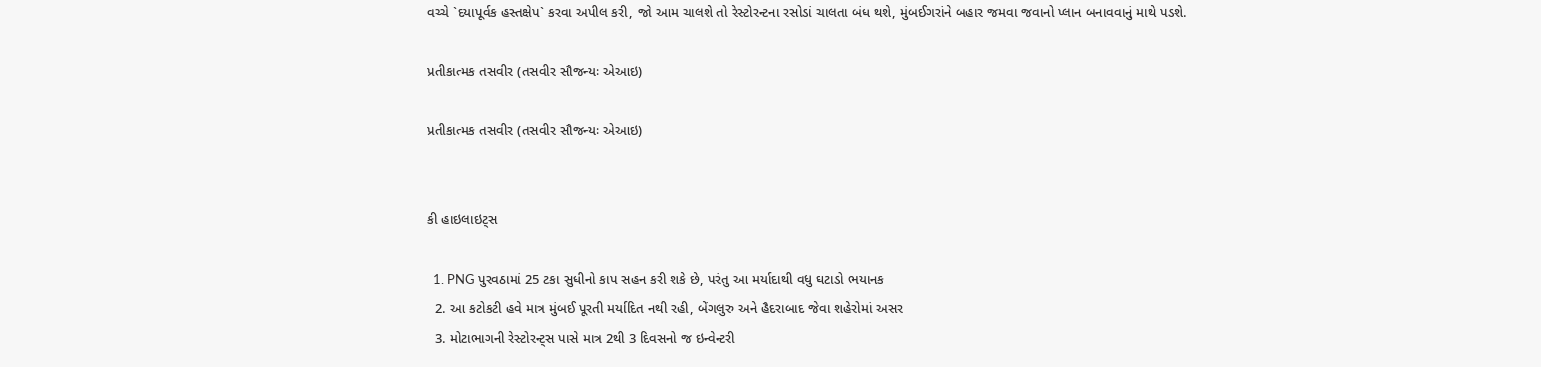વચ્ચે `દયાપૂર્વક હસ્તક્ષેપ` કરવા અપીલ કરી, જો આમ ચાલશે તો રેસ્ટોરન્ટના રસોડાં ચાલતા બંધ થશે, મુંબઈગરાંને બહાર જમવા જવાનો પ્લાન બનાવવાનું માથે પડશે.

પ્રતીકાત્મક તસવીર (તસવીર સૌજન્યઃ એઆઇ)

પ્રતીકાત્મક તસવીર (તસવીર સૌજન્યઃ એઆઇ)


કી હાઇલાઇટ્સ

  1. PNG પુરવઠામાં 25 ટકા સુધીનો કાપ સહન કરી શકે છે, પરંતુ આ મર્યાદાથી વધુ ઘટાડો ભયાનક
  2. આ કટોકટી હવે માત્ર મુંબઈ પૂરતી મર્યાદિત નથી રહી, બેંગલુરુ અને હૈદરાબાદ જેવા શહેરોમાં અસર
  3. મોટાભાગની રેસ્ટોરન્ટ્સ પાસે માત્ર 2થી 3 દિવસનો જ ઇન્વેન્ટરી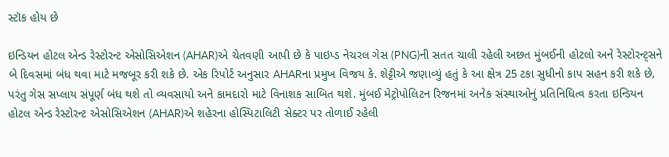સ્ટૉક હોય છે

ઇન્ડિયન હોટલ એન્ડ રેસ્ટોરન્ટ એસોસિએશન (AHAR)એ ચેતવણી આપી છે કે પાઇપ્ડ નેચરલ ગેસ (PNG)ની સતત ચાલી રહેલી અછત મુંબઈની હોટલો અને રેસ્ટોરન્ટ્સને બે દિવસમાં બંધ થવા માટે મજબૂર કરી શકે છે. એક રિપોર્ટ અનુસાર AHARના પ્રમુખ વિજય કે. શેટ્ટીએ જણાવ્યું હતું કે આ ક્ષેત્ર 25 ટકા સુધીનો કાપ સહન કરી શકે છે, પરંતુ ગેસ સપ્લાય સંપૂર્ણ બંધ થશે તો વ્યવસાયો અને કામદારો માટે વિનાશક સાબિત થશે. મુંબઈ મેટ્રોપોલિટન રિજનમાં અનેક સંસ્થાઓનું પ્રતિનિધિત્વ કરતા ઇન્ડિયન હોટલ એન્ડ રેસ્ટોરન્ટ એસોસિએશન (AHAR)એ શહેરના હોસ્પિટાલિટી સેક્ટર પર તોળાઈ રહેલી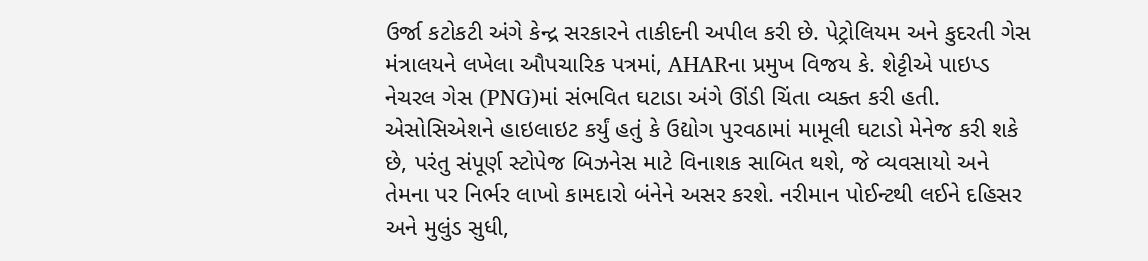ઉર્જા કટોકટી અંગે કેન્દ્ર સરકારને તાકીદની અપીલ કરી છે. પેટ્રોલિયમ અને કુદરતી ગેસ મંત્રાલયને લખેલા ઔપચારિક પત્રમાં, AHARના પ્રમુખ વિજય કે. શેટ્ટીએ પાઇપ્ડ નેચરલ ગેસ (PNG)માં સંભવિત ઘટાડા અંગે ઊંડી ચિંતા વ્યક્ત કરી હતી. એસોસિએશને હાઇલાઇટ કર્યું હતું કે ઉદ્યોગ પુરવઠામાં મામૂલી ઘટાડો મેનેજ કરી શકે છે, પરંતુ સંપૂર્ણ સ્ટોપેજ બિઝનેસ માટે વિનાશક સાબિત થશે, જે વ્યવસાયો અને તેમના પર નિર્ભર લાખો કામદારો બંનેને અસર કરશે. નરીમાન પોઈન્ટથી લઈને દહિસર અને મુલુંડ સુધી,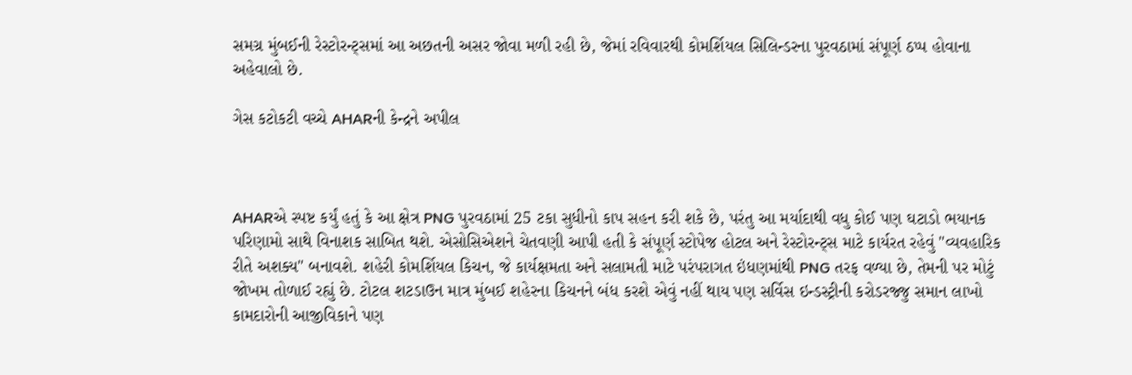સમગ્ર મુંબઈની રેસ્ટોરન્ટ્સમાં આ અછતની અસર જોવા મળી રહી છે, જેમાં રવિવારથી કોમર્શિયલ સિલિન્ડરના પુરવઠામાં સંપૂર્ણ ઠપ્પ હોવાના અહેવાલો છે.

ગેસ કટોકટી વચ્ચે AHARની કેન્દ્રને અપીલ



AHARએ સ્પષ્ટ કર્યું હતું કે આ ક્ષેત્ર PNG પુરવઠામાં 25 ટકા સુધીનો કાપ સહન કરી શકે છે, પરંતુ આ મર્યાદાથી વધુ કોઈ પણ ઘટાડો ભયાનક પરિણામો સાથે વિનાશક સાબિત થશે. એસોસિએશને ચેતવણી આપી હતી કે સંપૂર્ણ સ્ટોપેજ હોટલ અને રેસ્ટોરન્ટ્સ માટે કાર્યરત રહેવું "વ્યવહારિક રીતે અશક્ય" બનાવશે. શહેરી કોમર્શિયલ કિચન, જે કાર્યક્ષમતા અને સલામતી માટે પરંપરાગત ઇંધણમાંથી PNG તરફ વળ્યા છે, તેમની પર મોટું જોખમ તોળાઈ રહ્યું છે. ટોટલ શટડાઉન માત્ર મુંબઈ શહેરના કિચનને બંધ કરશે એવું નહીં થાય પણ સર્વિસ ઇન્ડસ્ટ્રીની કરોડરજ્જુ સમાન લાખો કામદારોની આજીવિકાને પણ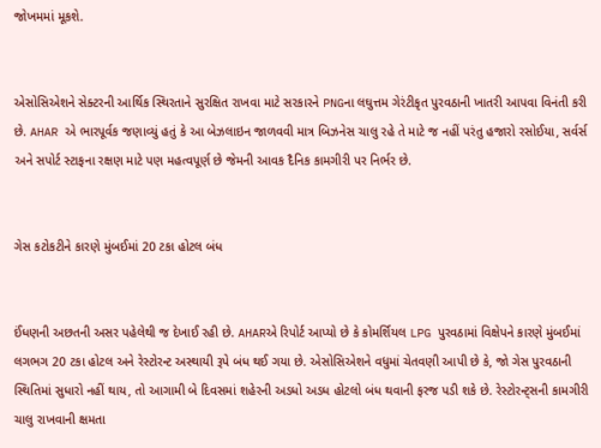જોખમમાં મૂકશે.


એસોસિએશને સેક્ટરની આર્થિક સ્થિરતાને સુરક્ષિત રાખવા માટે સરકારને PNGના લઘુત્તમ ગેરંટીકૃત પુરવઠાની ખાતરી આપવા વિનંતી કરી છે. AHAR એ ભારપૂર્વક જણાવ્યું હતું કે આ બેઝલાઇન જાળવવી માત્ર બિઝનેસ ચાલુ રહે તે માટે જ નહીં પરંતુ હજારો રસોઈયા, સર્વર્સ અને સપોર્ટ સ્ટાફના રક્ષણ માટે પણ મહત્વપૂર્ણ છે જેમની આવક દૈનિક કામગીરી પર નિર્ભર છે.


ગેસ કટોકટીને કારણે મુંબઈમાં 20 ટકા હોટલ બંધ


ઈંધણની અછતની અસર પહેલેથી જ દેખાઈ રહી છે. AHARએ રિપોર્ટ આપ્યો છે કે કોમર્શિયલ LPG પુરવઠામાં વિક્ષેપને કારણે મુંબઈમાં લગભગ 20 ટકા હોટલ અને રેસ્ટોરન્ટ અસ્થાયી રૂપે બંધ થઈ ગયા છે. એસોસિએશને વધુમાં ચેતવણી આપી છે કે, જો ગેસ પુરવઠાની સ્થિતિમાં સુધારો નહીં થાય, તો આગામી બે દિવસમાં શહેરની અડધો અડધ હોટલો બંધ થવાની ફરજ પડી શકે છે. રેસ્ટોરન્ટ્સની કામગીરી ચાલુ રાખવાની ક્ષમતા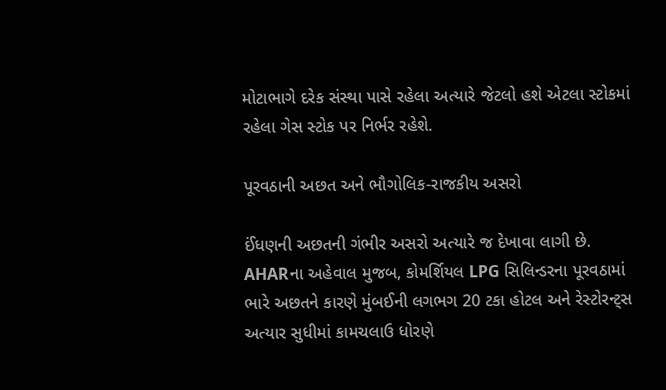મોટાભાગે દરેક સંસ્થા પાસે રહેલા અત્યારે જેટલો હશે એટલા સ્ટોકમાં રહેલા ગેસ સ્ટોક પર નિર્ભર રહેશે.

પૂરવઠાની અછત અને ભૌગોલિક-રાજકીય અસરો

ઈંધણની અછતની ગંભીર અસરો અત્યારે જ દેખાવા લાગી છે. AHARના અહેવાલ મુજબ, કોમર્શિયલ LPG સિલિન્ડરના પૂરવઠામાં ભારે અછતને કારણે મુંબઈની લગભગ 20 ટકા હોટલ અને રેસ્ટોરન્ટ્સ અત્યાર સુધીમાં કામચલાઉ ધોરણે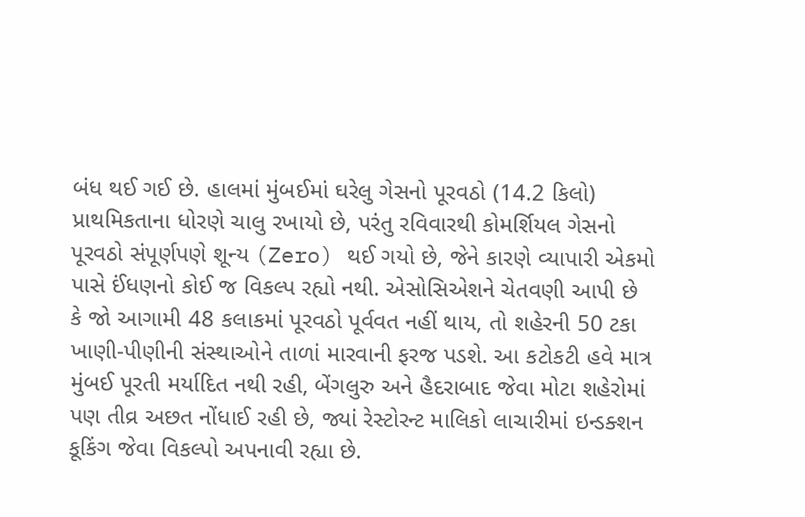બંધ થઈ ગઈ છે. હાલમાં મુંબઈમાં ઘરેલુ ગેસનો પૂરવઠો (14.2 કિલો) પ્રાથમિકતાના ધોરણે ચાલુ રખાયો છે, પરંતુ રવિવારથી કોમર્શિયલ ગેસનો પૂરવઠો સંપૂર્ણપણે શૂન્ય (Zero) થઈ ગયો છે, જેને કારણે વ્યાપારી એકમો પાસે ઈંધણનો કોઈ જ વિકલ્પ રહ્યો નથી. એસોસિએશને ચેતવણી આપી છે કે જો આગામી 48 કલાકમાં પૂરવઠો પૂર્વવત નહીં થાય, તો શહેરની 50 ટકા ખાણી-પીણીની સંસ્થાઓને તાળાં મારવાની ફરજ પડશે. આ કટોકટી હવે માત્ર મુંબઈ પૂરતી મર્યાદિત નથી રહી, બેંગલુરુ અને હૈદરાબાદ જેવા મોટા શહેરોમાં પણ તીવ્ર અછત નોંધાઈ રહી છે, જ્યાં રેસ્ટોરન્ટ માલિકો લાચારીમાં ઇન્ડક્શન કૂકિંગ જેવા વિકલ્પો અપનાવી રહ્યા છે.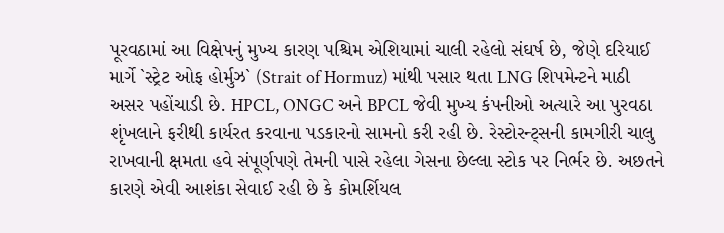પૂરવઠામાં આ વિક્ષેપનું મુખ્ય કારણ પશ્ચિમ એશિયામાં ચાલી રહેલો સંઘર્ષ છે, જેણે દરિયાઈ માર્ગે `સ્ટ્રેટ ઓફ હોર્મુઝ` (Strait of Hormuz) માંથી પસાર થતા LNG શિપમેન્ટને માઠી અસર પહોંચાડી છે. HPCL, ONGC અને BPCL જેવી મુખ્ય કંપનીઓ અત્યારે આ પુરવઠા શૃંખલાને ફરીથી કાર્યરત કરવાના પડકારનો સામનો કરી રહી છે. રેસ્ટોરન્ટ્સની કામગીરી ચાલુ રાખવાની ક્ષમતા હવે સંપૂર્ણપણે તેમની પાસે રહેલા ગેસના છેલ્લા સ્ટોક પર નિર્ભર છે. અછતને કારણે એવી આશંકા સેવાઈ રહી છે કે કોમર્શિયલ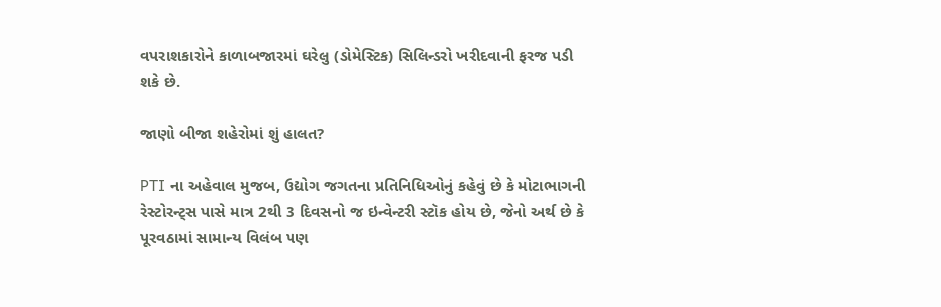વપરાશકારોને કાળાબજારમાં ઘરેલુ (ડોમેસ્ટિક) સિલિન્ડરો ખરીદવાની ફરજ પડી શકે છે.

જાણો બીજા શહેરોમાં શું હાલત?

PTI ના અહેવાલ મુજબ, ઉદ્યોગ જગતના પ્રતિનિધિઓનું કહેવું છે કે મોટાભાગની રેસ્ટોરન્ટ્સ પાસે માત્ર 2થી 3 દિવસનો જ ઇન્વેન્ટરી સ્ટૉક હોય છે, જેનો અર્થ છે કે પૂરવઠામાં સામાન્ય વિલંબ પણ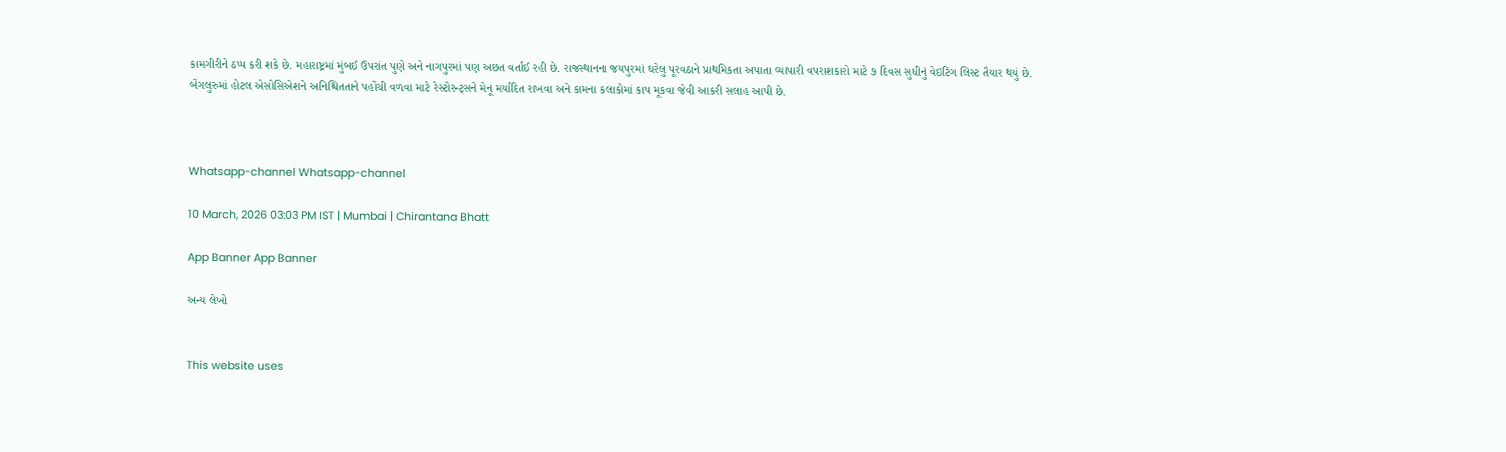કામગીરીને ઠપ્પ કરી શકે છે. મહારાષ્ટ્રમાં મુંબઈ ઉપરાંત પુણે અને નાગપુરમાં પણ અછત વર્તાઈ રહી છે. રાજસ્થાનના જયપુરમાં ઘરેલુ પૂરવઠાને પ્રાથમિકતા અપાતા વ્યાપારી વપરાશકારો માટે ૭ દિવસ સુધીનું વેઇટિંગ લિસ્ટ તૈયાર થયું છે. બેંગલુરુમાં હોટલ એસોસિએશને અનિશ્ચિતતાને પહોંચી વળવા માટે રેસ્ટોરન્ટ્સને મેનૂ મર્યાદિત રાખવા અને કામના કલાકોમાં કાપ મૂકવા જેવી આકરી સલાહ આપી છે.



Whatsapp-channel Whatsapp-channel

10 March, 2026 03:03 PM IST | Mumbai | Chirantana Bhatt

App Banner App Banner

અન્ય લેખો


This website uses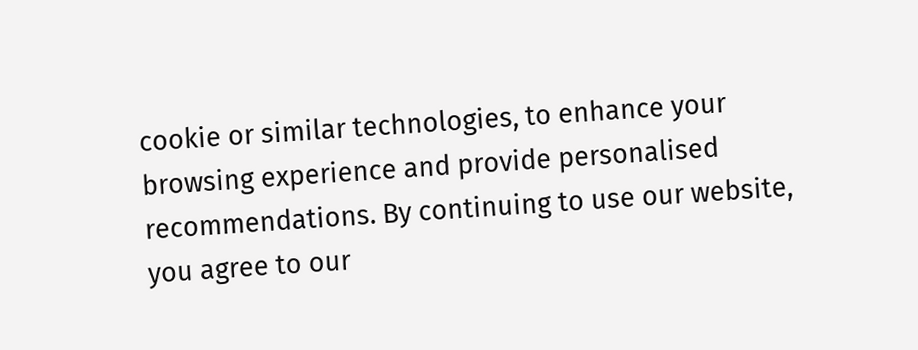cookie or similar technologies, to enhance your browsing experience and provide personalised recommendations. By continuing to use our website, you agree to our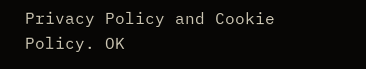Privacy Policy and Cookie Policy. OK